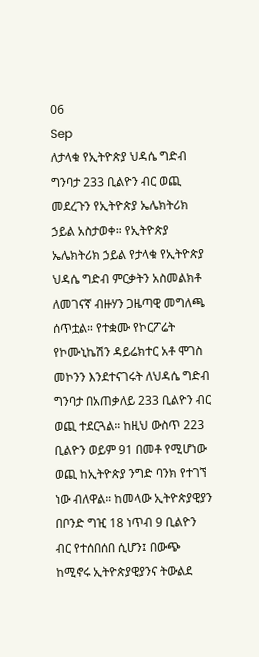06
Sep
ለታላቁ የኢትዮጵያ ህዳሴ ግድብ ግንባታ 233 ቢልዮን ብር ወጪ መደረጉን የኢትዮጵያ ኤሌክትሪክ ኃይል አስታወቀ። የኢትዮጵያ ኤሌክትሪክ ኃይል የታላቁ የኢትዮጵያ ህዳሴ ግድብ ምርቃትን አስመልክቶ ለመገናኛ ብዙሃን ጋዜጣዊ መግለጫ ሰጥቷል። የተቋሙ የኮርፖሬት የኮሙኒኬሽን ዳይሬክተር አቶ ሞገስ መኮንን እንደተናገሩት ለህዳሴ ግድብ ግንባታ በአጠቃለይ 233 ቢልዮን ብር ወጪ ተደርጓል። ከዚህ ውስጥ 223 ቢልዮን ወይም 91 በመቶ የሚሆነው ወጪ ከኢትዮጵያ ንግድ ባንክ የተገኘ ነው ብለዋል። ከመላው ኢትዮጵያዊያን በቦንድ ግዢ 18 ነጥብ 9 ቢልዮን ብር የተሰበሰበ ሲሆን፤ በውጭ ከሚኖሩ ኢትዮጵያዊያንና ትውልደ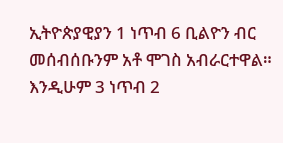ኢትዮጵያዊያን 1 ነጥብ 6 ቢልዮን ብር መሰብሰቡንም አቶ ሞገስ አብራርተዋል። እንዲሁም 3 ነጥብ 2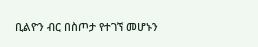ቢልዮን ብር በስጦታ የተገኘ መሆኑን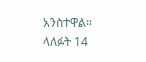አንስተዋል። ላለፉት 14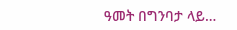ዓመት በግንባታ ላይ…